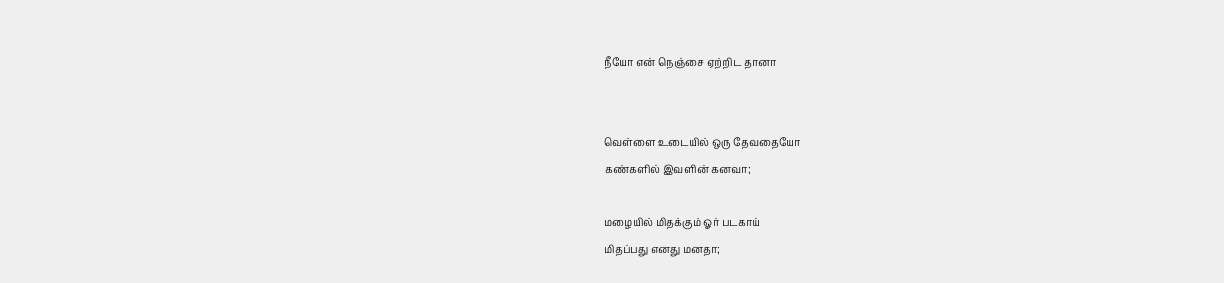நீயோ என் நெஞ்சை ஏற்றிட தானா


வெள்ளை உடையில் ஒரு தேவதையோ
கண்களில் இவளின் கனவா;

மழையில் மிதக்கும் ஓர் படகாய்
மிதப்பது எனது மனதா;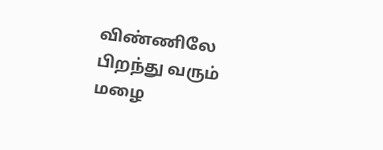விண்ணிலே பிறந்து வரும் மழை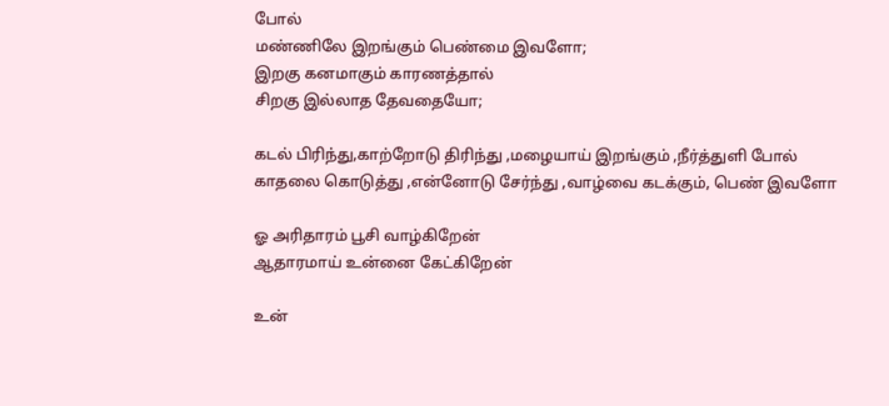போல்
மண்ணிலே இறங்கும் பெண்மை இவளோ;
இறகு கனமாகும் காரணத்தால்
சிறகு இல்லாத தேவதையோ;

கடல் பிரிந்து,காற்றோடு திரிந்து ,மழையாய் இறங்கும் ,நீர்த்துளி போல்
காதலை கொடுத்து ,என்னோடு சேர்ந்து ,வாழ்வை கடக்கும், பெண் இவளோ

ஓ அரிதாரம் பூசி வாழ்கிறேன்
ஆதாரமாய் உன்னை கேட்கிறேன்

உன்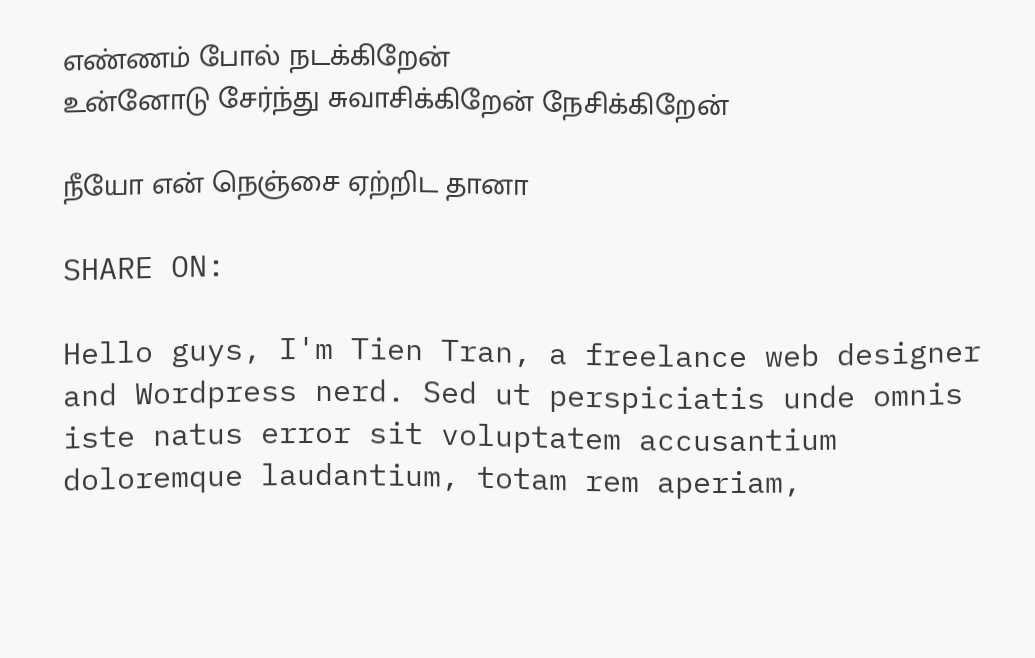எண்ணம் போல் நடக்கிறேன்
உன்னோடு சேர்ந்து சுவாசிக்கிறேன் நேசிக்கிறேன்

நீயோ என் நெஞ்சை ஏற்றிட தானா

SHARE ON:

Hello guys, I'm Tien Tran, a freelance web designer and Wordpress nerd. Sed ut perspiciatis unde omnis iste natus error sit voluptatem accusantium doloremque laudantium, totam rem aperiam,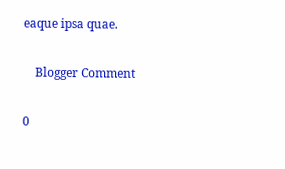eaque ipsa quae.

    Blogger Comment

0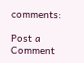comments:

Post a Comment